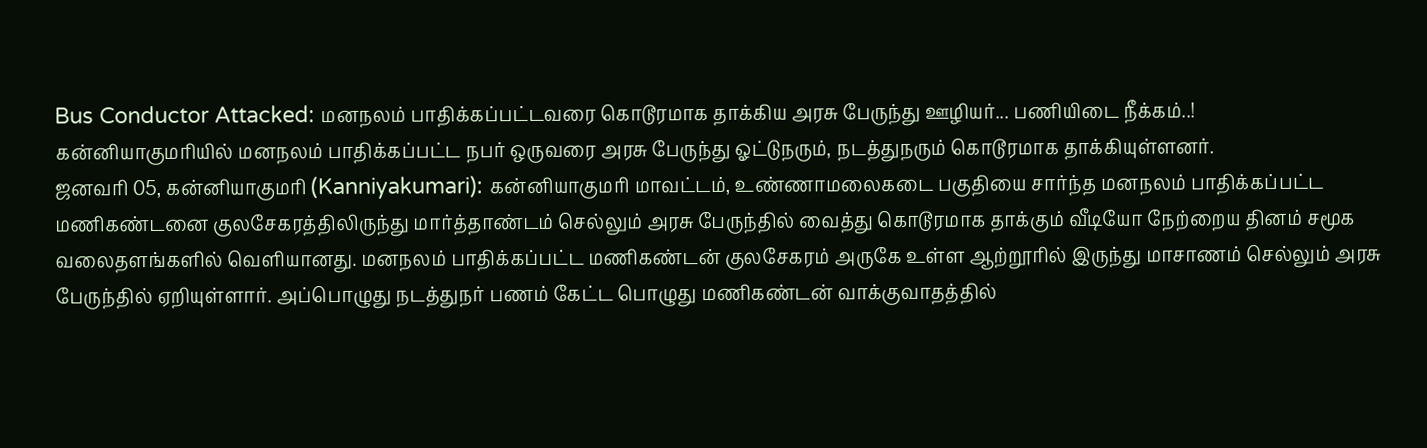Bus Conductor Attacked: மனநலம் பாதிக்கப்பட்டவரை கொடூரமாக தாக்கிய அரசு பேருந்து ஊழியர்... பணியிடை நீக்கம்..!
கன்னியாகுமரியில் மனநலம் பாதிக்கப்பட்ட நபர் ஒருவரை அரசு பேருந்து ஓட்டுநரும், நடத்துநரும் கொடூரமாக தாக்கியுள்ளனர்.
ஜனவரி 05, கன்னியாகுமரி (Kanniyakumari): கன்னியாகுமரி மாவட்டம், உண்ணாமலைகடை பகுதியை சார்ந்த மனநலம் பாதிக்கப்பட்ட மணிகண்டனை குலசேகரத்திலிருந்து மார்த்தாண்டம் செல்லும் அரசு பேருந்தில் வைத்து கொடூரமாக தாக்கும் வீடியோ நேற்றைய தினம் சமூக வலைதளங்களில் வெளியானது. மனநலம் பாதிக்கப்பட்ட மணிகண்டன் குலசேகரம் அருகே உள்ள ஆற்றூரில் இருந்து மாசாணம் செல்லும் அரசு பேருந்தில் ஏறியுள்ளார். அப்பொழுது நடத்துநர் பணம் கேட்ட பொழுது மணிகண்டன் வாக்குவாதத்தில்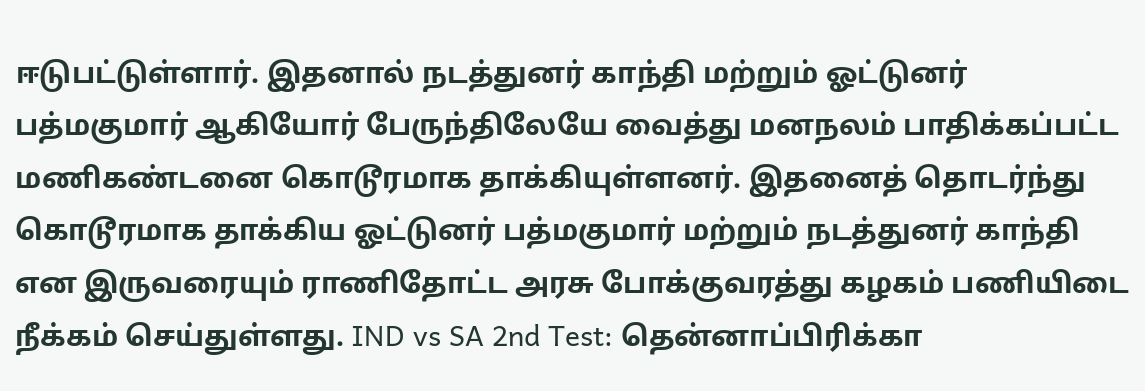ஈடுபட்டுள்ளார். இதனால் நடத்துனர் காந்தி மற்றும் ஓட்டுனர் பத்மகுமார் ஆகியோர் பேருந்திலேயே வைத்து மனநலம் பாதிக்கப்பட்ட மணிகண்டனை கொடூரமாக தாக்கியுள்ளனர். இதனைத் தொடர்ந்து கொடூரமாக தாக்கிய ஓட்டுனர் பத்மகுமார் மற்றும் நடத்துனர் காந்தி என இருவரையும் ராணிதோட்ட அரசு போக்குவரத்து கழகம் பணியிடை நீக்கம் செய்துள்ளது. IND vs SA 2nd Test: தென்னாப்பிரிக்கா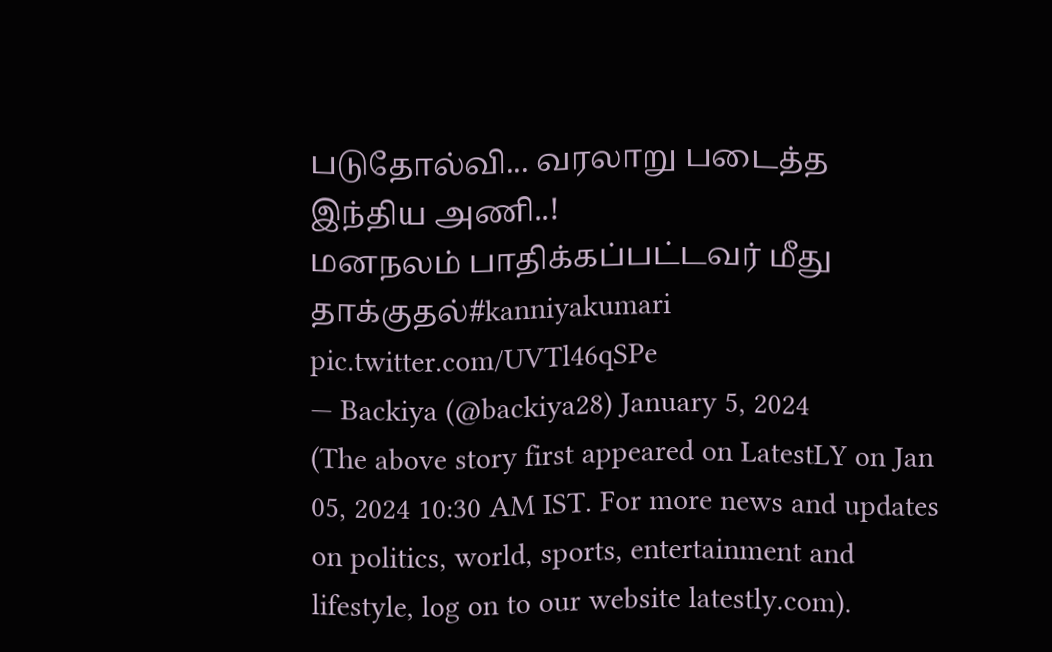படுதோல்வி... வரலாறு படைத்த இந்திய அணி..!
மனநலம் பாதிக்கப்பட்டவர் மீது தாக்குதல்#kanniyakumari pic.twitter.com/UVTl46qSPe
— Backiya (@backiya28) January 5, 2024
(The above story first appeared on LatestLY on Jan 05, 2024 10:30 AM IST. For more news and updates on politics, world, sports, entertainment and lifestyle, log on to our website latestly.com).